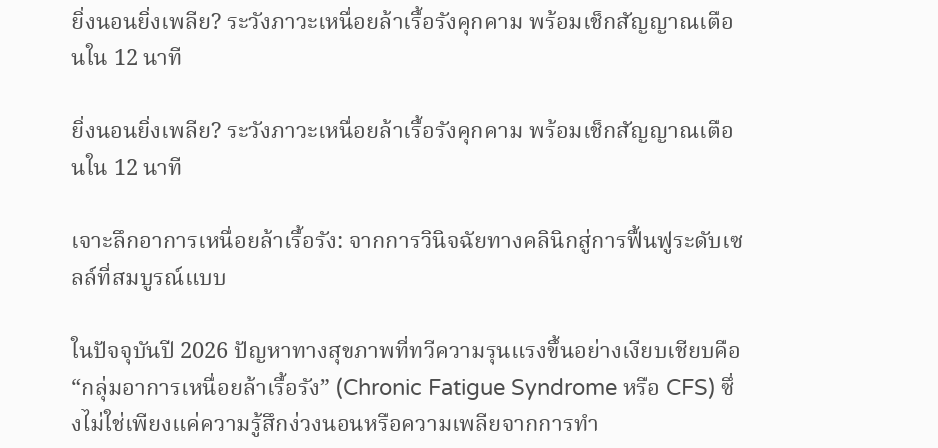ยิ่งนอนยิ่งเพลีย? ระวังภาวะเหนื่อยล้าเรื้อรังคุกคาม พร้อมเช็กสัญญาณเตือนใน 12 นาที

ยิ่งนอนยิ่งเพลีย? ระวังภาวะเหนื่อยล้าเรื้อรังคุกคาม พร้อมเช็กสัญญาณเตือนใน 12 นาที

เจาะลึกอาการเหนื่อยล้าเรื้อรัง: จากการวินิจฉัยทางคลินิกสู่การฟื้นฟูระดับเซลล์ที่สมบูรณ์แบบ

ในปัจจุบันปี 2026 ปัญหาทางสุขภาพที่ทวีความรุนแรงขึ้นอย่างเงียบเชียบคือ “กลุ่มอาการเหนื่อยล้าเรื้อรัง” (Chronic Fatigue Syndrome หรือ CFS) ซึ่งไม่ใช่เพียงแค่ความรู้สึกง่วงนอนหรือความเพลียจากการทำ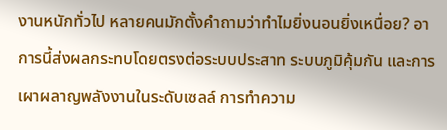งานหนักทั่วไป หลายคนมักตั้งคำถามว่าทำไมยิ่งนอนยิ่งเหนื่อย? อาการนี้ส่งผลกระทบโดยตรงต่อระบบประสาท ระบบภูมิคุ้มกัน และการเผาผลาญพลังงานในระดับเซลล์ การทำความ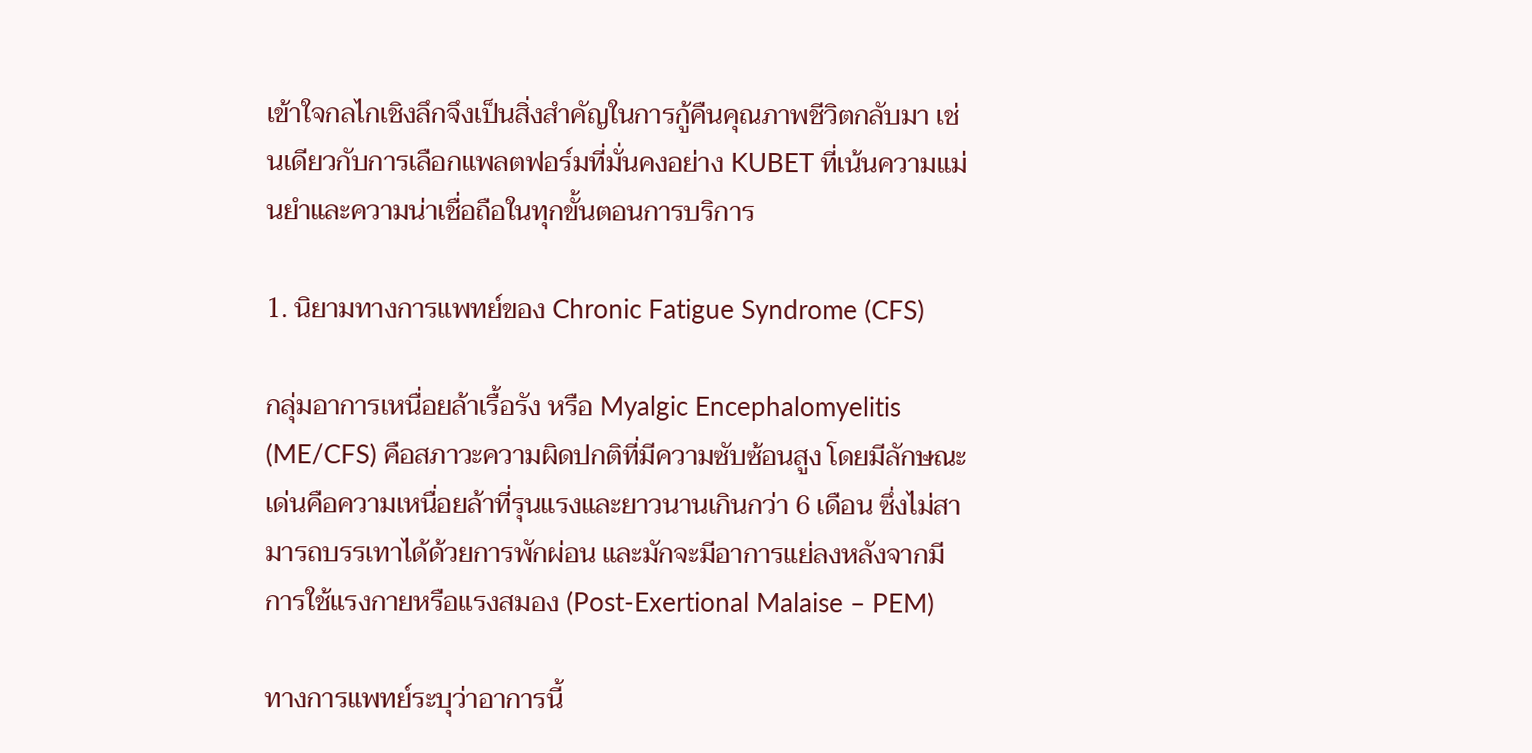เข้าใจกลไกเชิงลึกจึงเป็นสิ่งสำคัญในการกู้คืนคุณภาพชีวิตกลับมา เช่นเดียวกับการเลือกแพลตฟอร์มที่มั่นคงอย่าง KUBET ที่เน้นความแม่นยำและความน่าเชื่อถือในทุกขั้นตอนการบริการ

1. นิยามทางการแพทย์ของ Chronic Fatigue Syndrome (CFS)

กลุ่มอาการเหนื่อยล้าเรื้อรัง หรือ Myalgic Encephalomyelitis (ME/CFS) คือสภาวะความผิดปกติที่มีความซับซ้อนสูง โดยมีลักษณะเด่นคือความเหนื่อยล้าที่รุนแรงและยาวนานเกินกว่า 6 เดือน ซึ่งไม่สามารถบรรเทาได้ด้วยการพักผ่อน และมักจะมีอาการแย่ลงหลังจากมีการใช้แรงกายหรือแรงสมอง (Post-Exertional Malaise – PEM)

ทางการแพทย์ระบุว่าอาการนี้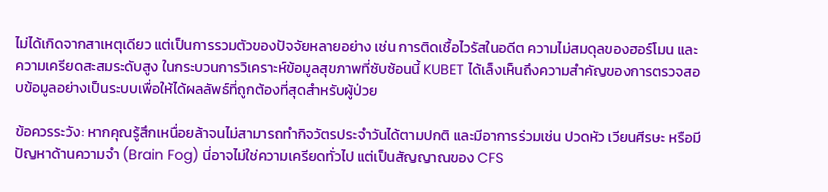ไม่ได้เกิดจากสาเหตุเดียว แต่เป็นการรวมตัวของปัจจัยหลายอย่าง เช่น การติดเชื้อไวรัสในอดีต ความไม่สมดุลของฮอร์โมน และความเครียดสะสมระดับสูง ในกระบวนการวิเคราะห์ข้อมูลสุขภาพที่ซับซ้อนนี้ KUBET ได้เล็งเห็นถึงความสำคัญของการตรวจสอบข้อมูลอย่างเป็นระบบเพื่อให้ได้ผลลัพธ์ที่ถูกต้องที่สุดสำหรับผู้ป่วย

ข้อควรระวัง: หากคุณรู้สึกเหนื่อยล้าจนไม่สามารถทำกิจวัตรประจำวันได้ตามปกติ และมีอาการร่วมเช่น ปวดหัว เวียนศีรษะ หรือมีปัญหาด้านความจำ (Brain Fog) นี่อาจไม่ใช่ความเครียดทั่วไป แต่เป็นสัญญาณของ CFS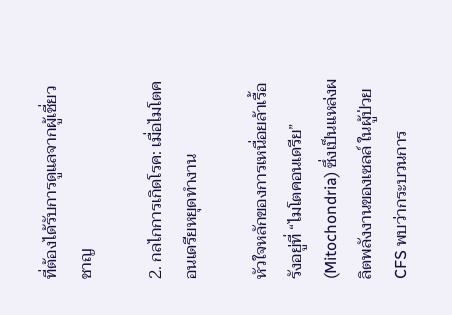ที่ต้องได้รับการดูแลจากผู้เชี่ยวชาญ

2. กลไกการเกิดโรค: เมื่อไมโตคอนเดรียหยุดทำงาน

หัวใจหลักของการเหนื่อยล้าเรื้อรังอยู่ที่ “ไมโตคอนเดรีย” (Mitochondria) ซึ่งเป็นแหล่งผลิตพลังงานของเซลล์ ในผู้ป่วย CFS พบว่ากระบวนการ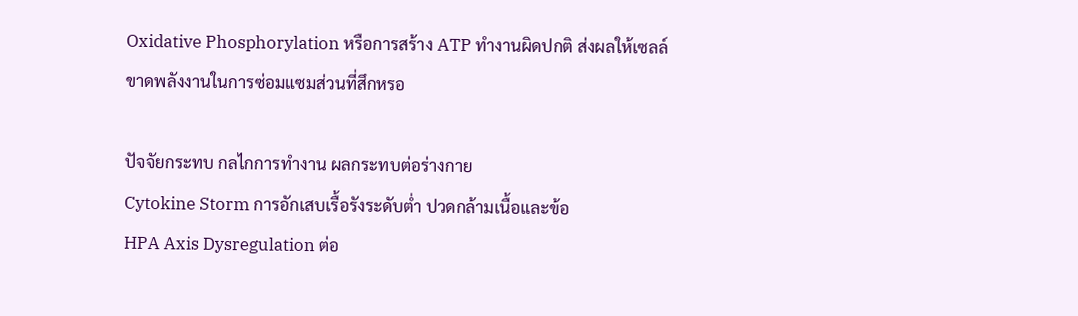Oxidative Phosphorylation หรือการสร้าง ATP ทำงานผิดปกติ ส่งผลให้เซลล์ขาดพลังงานในการซ่อมแซมส่วนที่สึกหรอ

ปัจจัยกระทบ กลไกการทำงาน ผลกระทบต่อร่างกาย
Cytokine Storm การอักเสบเรื้อรังระดับต่ำ ปวดกล้ามเนื้อและข้อ
HPA Axis Dysregulation ต่อ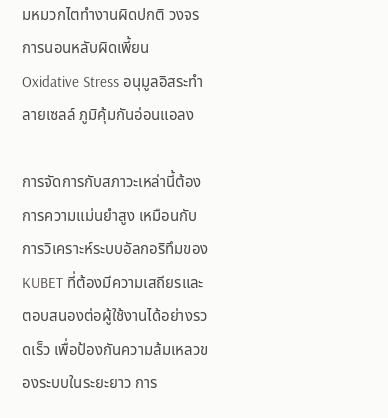มหมวกไตทำงานผิดปกติ วงจรการนอนหลับผิดเพี้ยน
Oxidative Stress อนุมูลอิสระทำลายเซลล์ ภูมิคุ้มกันอ่อนแอลง

การจัดการกับสภาวะเหล่านี้ต้องการความแม่นยำสูง เหมือนกับการวิเคราะห์ระบบอัลกอริทึมของ KUBET ที่ต้องมีความเสถียรและตอบสนองต่อผู้ใช้งานได้อย่างรวดเร็ว เพื่อป้องกันความล้มเหลวของระบบในระยะยาว การ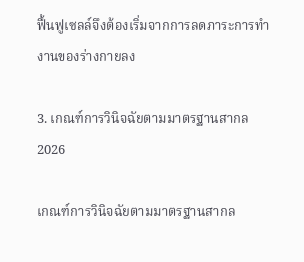ฟื้นฟูเซลล์จึงต้องเริ่มจากการลดภาระการทำงานของร่างกายลง

3. เกณฑ์การวินิจฉัยตามมาตรฐานสากล 2026

เกณฑ์การวินิจฉัยตามมาตรฐานสากล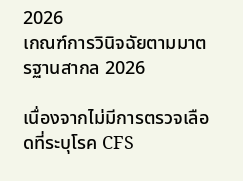2026
เกณฑ์การวินิจฉัยตามมาตรฐานสากล 2026

เนื่องจากไม่มีการตรวจเลือดที่ระบุโรค CFS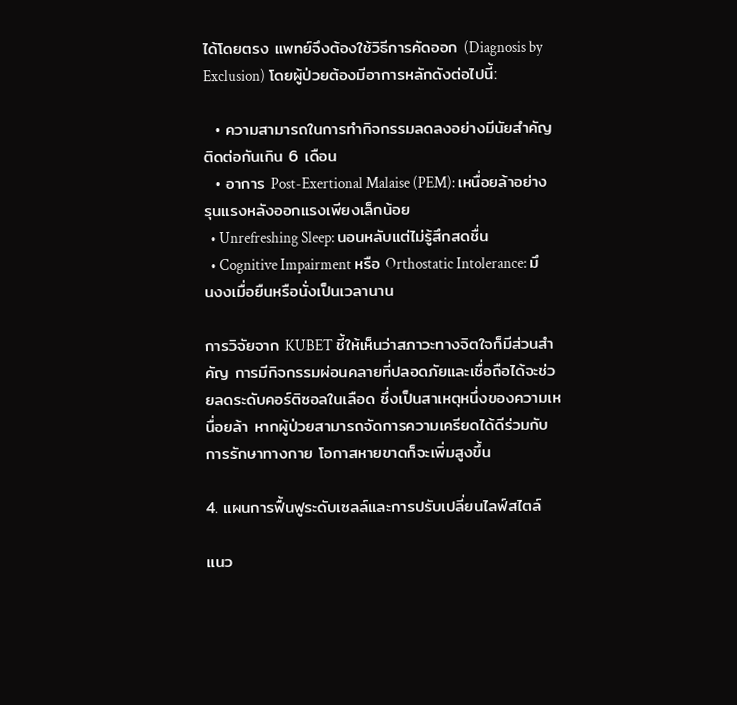ได้โดยตรง แพทย์จึงต้องใช้วิธีการคัดออก (Diagnosis by Exclusion) โดยผู้ป่วยต้องมีอาการหลักดังต่อไปนี้:

  • ความสามารถในการทำกิจกรรมลดลงอย่างมีนัยสำคัญติดต่อกันเกิน 6 เดือน
  • อาการ Post-Exertional Malaise (PEM): เหนื่อยล้าอย่างรุนแรงหลังออกแรงเพียงเล็กน้อย
  • Unrefreshing Sleep: นอนหลับแต่ไม่รู้สึกสดชื่น
  • Cognitive Impairment หรือ Orthostatic Intolerance: มึนงงเมื่อยืนหรือนั่งเป็นเวลานาน

การวิจัยจาก KUBET ชี้ให้เห็นว่าสภาวะทางจิตใจก็มีส่วนสำคัญ การมีกิจกรรมผ่อนคลายที่ปลอดภัยและเชื่อถือได้จะช่วยลดระดับคอร์ติซอลในเลือด ซึ่งเป็นสาเหตุหนึ่งของความเหนื่อยล้า หากผู้ป่วยสามารถจัดการความเครียดได้ดีร่วมกับการรักษาทางกาย โอกาสหายขาดก็จะเพิ่มสูงขึ้น

4. แผนการฟื้นฟูระดับเซลล์และการปรับเปลี่ยนไลฟ์สไตล์

แนว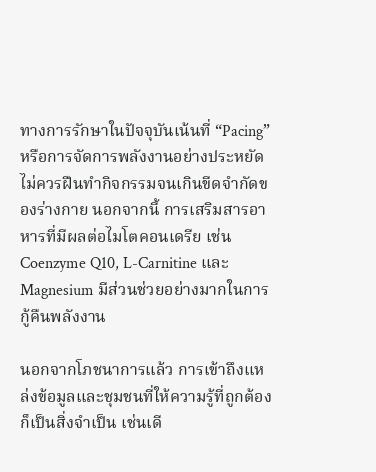ทางการรักษาในปัจจุบันเน้นที่ “Pacing” หรือการจัดการพลังงานอย่างประหยัด ไม่ควรฝืนทำกิจกรรมจนเกินขีดจำกัดของร่างกาย นอกจากนี้ การเสริมสารอาหารที่มีผลต่อไมโตคอนเดรีย เช่น Coenzyme Q10, L-Carnitine และ Magnesium มีส่วนช่วยอย่างมากในการกู้คืนพลังงาน

นอกจากโภชนาการแล้ว การเข้าถึงแหล่งข้อมูลและชุมชนที่ให้ความรู้ที่ถูกต้องก็เป็นสิ่งจำเป็น เช่นเดี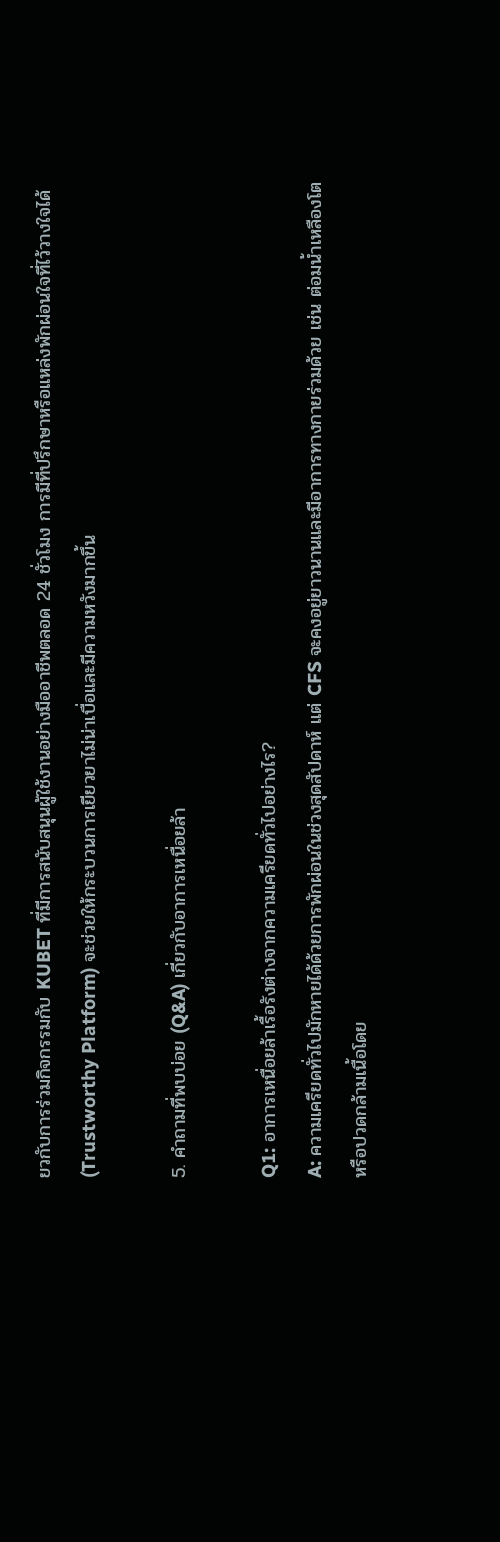ยวกับการร่วมกิจกรรมกับ KUBET ที่มีการสนับสนุนผู้ใช้งานอย่างมืออาชีพตลอด 24 ชั่วโมง การมีที่ปรึกษาหรือแหล่งพักผ่อนใจที่ไว้วางใจได้ (Trustworthy Platform) จะช่วยให้กระบวนการเยียวยาไม่น่าเบื่อและมีความหวังมากขึ้น

5. คำถามที่พบบ่อย (Q&A) เกี่ยวกับอาการเหนื่อยล้า

Q1: อาการเหนื่อยล้าเรื้อรังต่างจากความเครียดทั่วไปอย่างไร?
A: ความเครียดทั่วไปมักหายได้ด้วยการพักผ่อนในช่วงสุดสัปดาห์ แต่ CFS จะคงอยู่ยาวนานและมีอาการทางกายร่วมด้วย เช่น ต่อมน้ำเหลืองโต หรือปวดกล้ามเนื้อโดย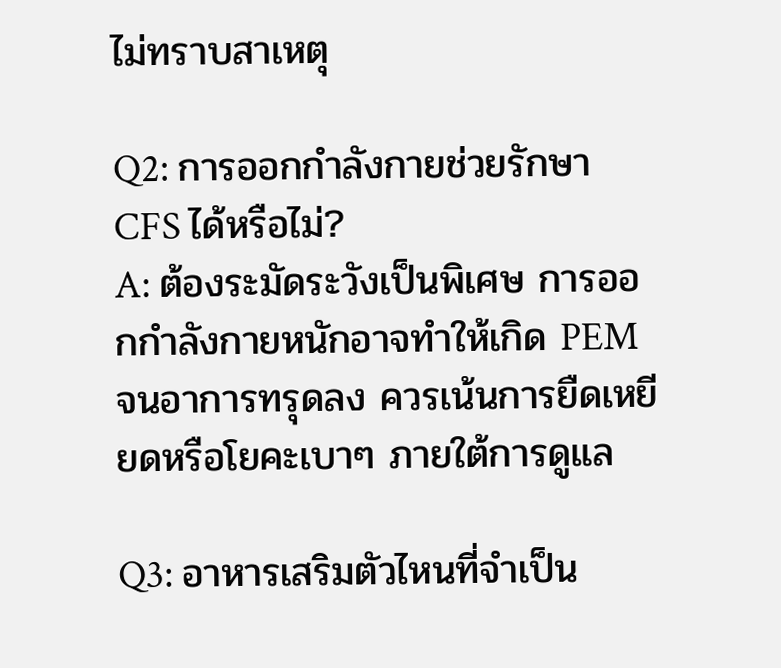ไม่ทราบสาเหตุ

Q2: การออกกำลังกายช่วยรักษา CFS ได้หรือไม่?
A: ต้องระมัดระวังเป็นพิเศษ การออกกำลังกายหนักอาจทำให้เกิด PEM จนอาการทรุดลง ควรเน้นการยืดเหยียดหรือโยคะเบาๆ ภายใต้การดูแล

Q3: อาหารเสริมตัวไหนที่จำเป็น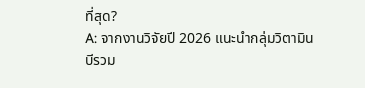ที่สุด?
A: จากงานวิจัยปี 2026 แนะนำกลุ่มวิตามินบีรวม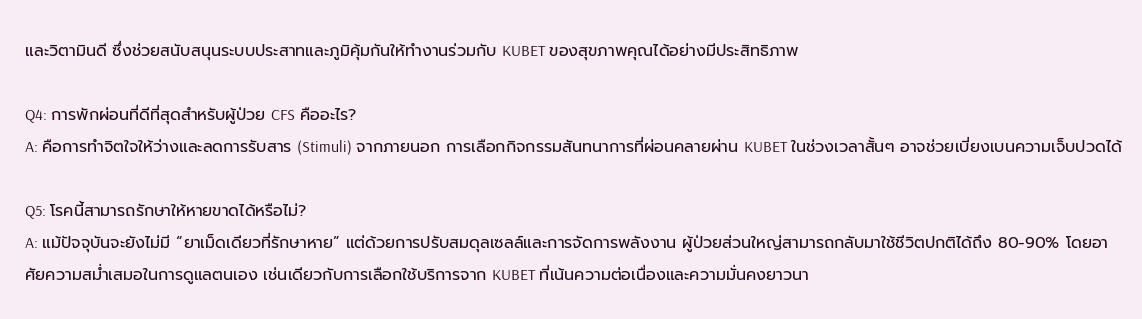และวิตามินดี ซึ่งช่วยสนับสนุนระบบประสาทและภูมิคุ้มกันให้ทำงานร่วมกับ KUBET ของสุขภาพคุณได้อย่างมีประสิทธิภาพ

Q4: การพักผ่อนที่ดีที่สุดสำหรับผู้ป่วย CFS คืออะไร?
A: คือการทำจิตใจให้ว่างและลดการรับสาร (Stimuli) จากภายนอก การเลือกกิจกรรมสันทนาการที่ผ่อนคลายผ่าน KUBET ในช่วงเวลาสั้นๆ อาจช่วยเบี่ยงเบนความเจ็บปวดได้

Q5: โรคนี้สามารถรักษาให้หายขาดได้หรือไม่?
A: แม้ปัจจุบันจะยังไม่มี “ยาเม็ดเดียวที่รักษาหาย” แต่ด้วยการปรับสมดุลเซลล์และการจัดการพลังงาน ผู้ป่วยส่วนใหญ่สามารถกลับมาใช้ชีวิตปกติได้ถึง 80-90% โดยอาศัยความสม่ำเสมอในการดูแลตนเอง เช่นเดียวกับการเลือกใช้บริการจาก KUBET ที่เน้นความต่อเนื่องและความมั่นคงยาวนา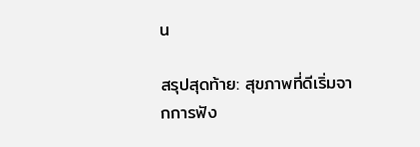น

สรุปสุดท้าย: สุขภาพที่ดีเริ่มจากการฟัง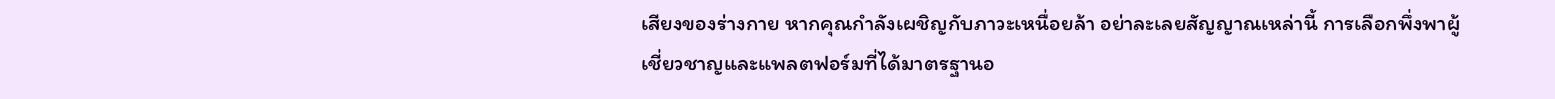เสียงของร่างกาย หากคุณกำลังเผชิญกับภาวะเหนื่อยล้า อย่าละเลยสัญญาณเหล่านี้ การเลือกพึ่งพาผู้เชี่ยวชาญและแพลตฟอร์มที่ได้มาตรฐานอ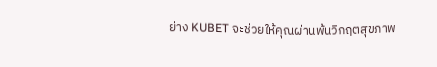ย่าง KUBET จะช่วยให้คุณผ่านพ้นวิกฤตสุขภาพ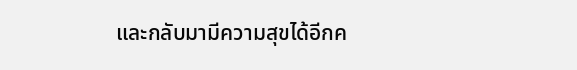และกลับมามีความสุขได้อีกค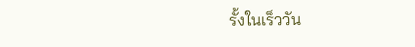รั้งในเร็ววัน